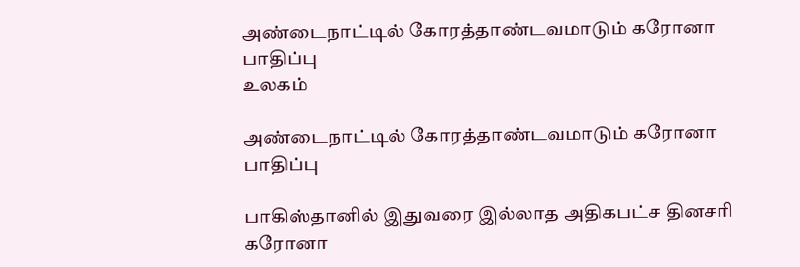அண்டைநாட்டில் கோரத்தாண்டவமாடும் கரோனா பாதிப்பு
உலகம்

அண்டைநாட்டில் கோரத்தாண்டவமாடும் கரோனா பாதிப்பு

பாகிஸ்தானில் இதுவரை இல்லாத அதிகபட்ச தினசரி கரோனா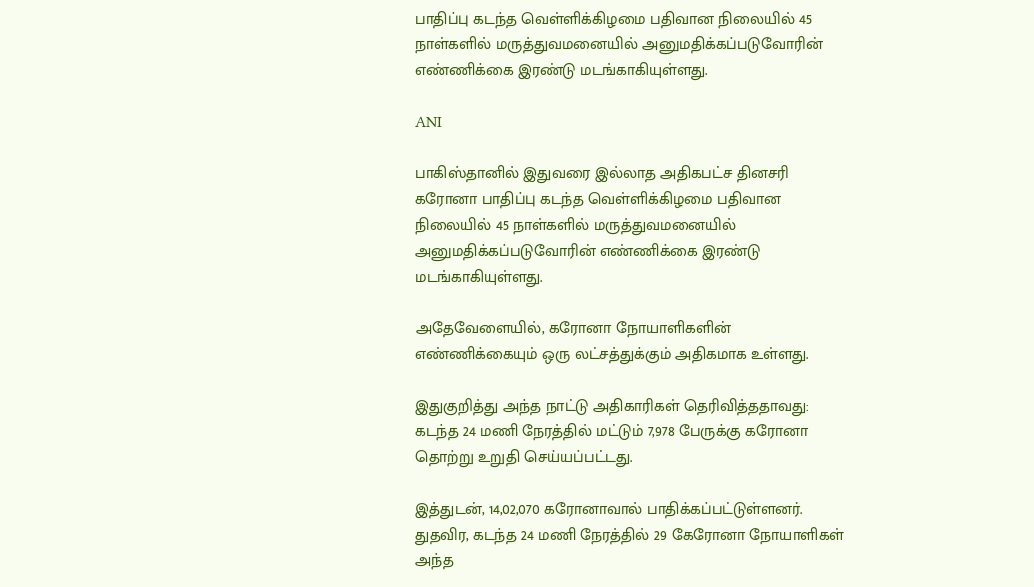பாதிப்பு கடந்த வெள்ளிக்கிழமை பதிவான நிலையில் 45 நாள்களில் மருத்துவமனையில் அனுமதிக்கப்படுவோரின் எண்ணிக்கை இரண்டு மடங்காகியுள்ளது.

ANI

பாகிஸ்தானில் இதுவரை இல்லாத அதிகபட்ச தினசரி கரோனா பாதிப்பு கடந்த வெள்ளிக்கிழமை பதிவான நிலையில் 45 நாள்களில் மருத்துவமனையில் அனுமதிக்கப்படுவோரின் எண்ணிக்கை இரண்டு மடங்காகியுள்ளது.

அதேவேளையில், கரோனா நோயாளிகளின் எண்ணிக்கையும் ஒரு லட்சத்துக்கும் அதிகமாக உள்ளது.

இதுகுறித்து அந்த நாட்டு அதிகாரிகள் தெரிவித்ததாவது:
கடந்த 24 மணி நேரத்தில் மட்டும் 7,978 பேருக்கு கரோனா தொற்று உறுதி செய்யப்பட்டது.

இத்துடன், 14,02,070 கரோனாவால் பாதிக்கப்பட்டுள்ளனர். துதவிர, கடந்த 24 மணி நேரத்தில் 29 கேரோனா நோயாளிகள் அந்த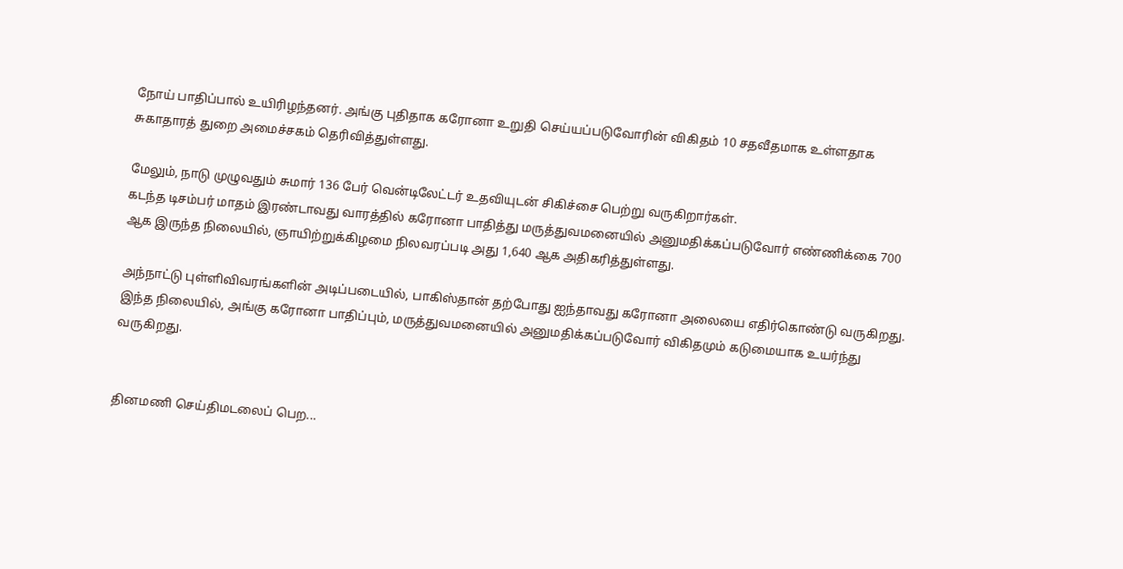நோய் பாதிப்பால் உயிரிழந்தனர். அங்கு புதிதாக கரோனா உறுதி செய்யப்படுவோரின் விகிதம் 10 சதவீதமாக உள்ளதாக சுகாதாரத் துறை அமைச்சகம் தெரிவித்துள்ளது.

மேலும், நாடு முழுவதும் சுமார் 136 பேர் வென்டிலேட்டர் உதவியுடன் சிகிச்சை பெற்று வருகிறார்கள்.
கடந்த டிசம்பர் மாதம் இரண்டாவது வாரத்தில் கரோனா பாதித்து மருத்துவமனையில் அனுமதிக்கப்படுவோர் எண்ணிக்கை 700 ஆக இருந்த நிலையில், ஞாயிற்றுக்கிழமை நிலவரப்படி அது 1,640 ஆக அதிகரித்துள்ளது.

அந்நாட்டு புள்ளிவிவரங்களின் அடிப்படையில், பாகிஸ்தான் தற்போது ஐந்தாவது கரோனா அலையை எதிர்கொண்டு வருகிறது. இந்த நிலையில், அங்கு கரோனா பாதிப்பும், மருத்துவமனையில் அனுமதிக்கப்படுவோர் விகிதமும் கடுமையாக உயர்ந்து வருகிறது.


தினமணி செய்திமடலைப் பெற...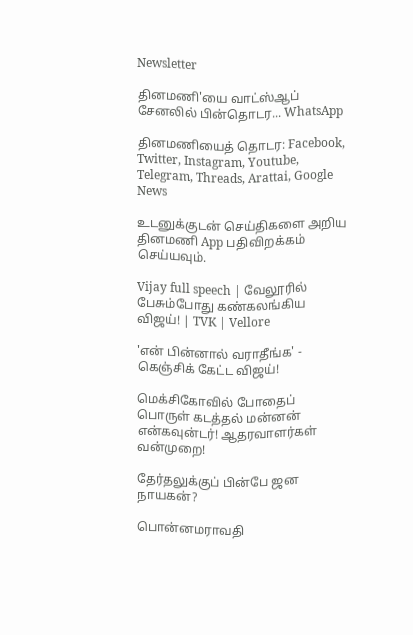Newsletter

தினமணி'யை வாட்ஸ்ஆப் சேனலில் பின்தொடர... WhatsApp

தினமணியைத் தொடர: Facebook, Twitter, Instagram, Youtube, Telegram, Threads, Arattai, Google News

உடனுக்குடன் செய்திகளை அறிய தினமணி App பதிவிறக்கம் செய்யவும்.

Vijay full speech | வேலூரில் பேசும்போது கண்கலங்கிய விஜய்! | TVK | Vellore

'என் பின்னால் வராதீங்க' - கெஞ்சிக் கேட்ட விஜய்!

மெக்சிகோவில் போதைப் பொருள் கடத்தல் மன்னன் என்கவுன்டர்! ஆதரவாளர்கள் வன்முறை!

தேர்தலுக்குப் பின்பே ஜன நாயகன்?

பொன்னமராவதி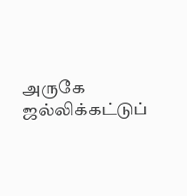அருகே ஜல்லிக்கட்டுப்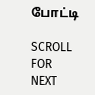போட்டி

SCROLL FOR NEXT